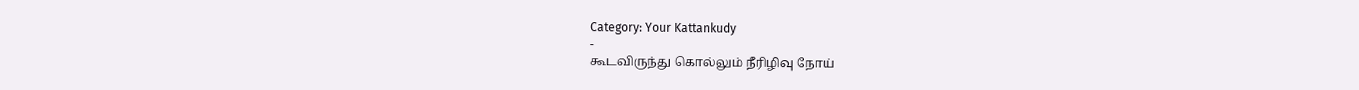Category: Your Kattankudy
-
கூடவிருந்து கொல்லும் நீரிழிவு நோய்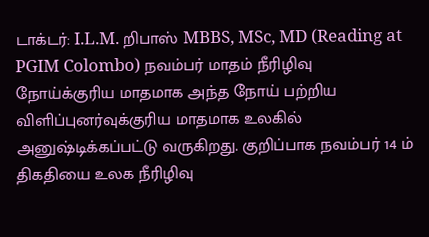டாக்டர்: I.L.M. றிபாஸ் MBBS, MSc, MD (Reading at PGIM Colombo) நவம்பர் மாதம் நீரிழிவு நோய்க்குரிய மாதமாக அந்த நோய் பற்றிய விளிப்புனர்வுக்குரிய மாதமாக உலகில் அனுஷ்டிக்கப்பட்டு வருகிறது. குறிப்பாக நவம்பர் 14 ம் திகதியை உலக நீரிழிவு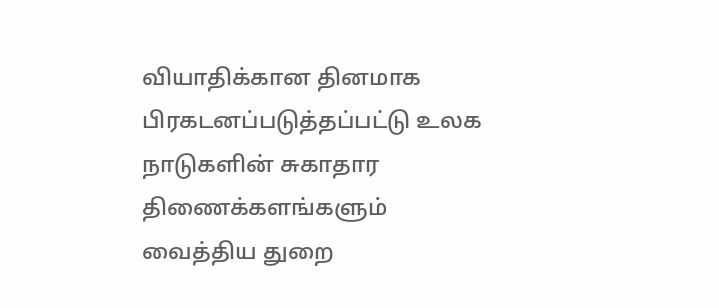வியாதிக்கான தினமாக பிரகடனப்படுத்தப்பட்டு உலக நாடுகளின் சுகாதார திணைக்களங்களும் வைத்திய துறை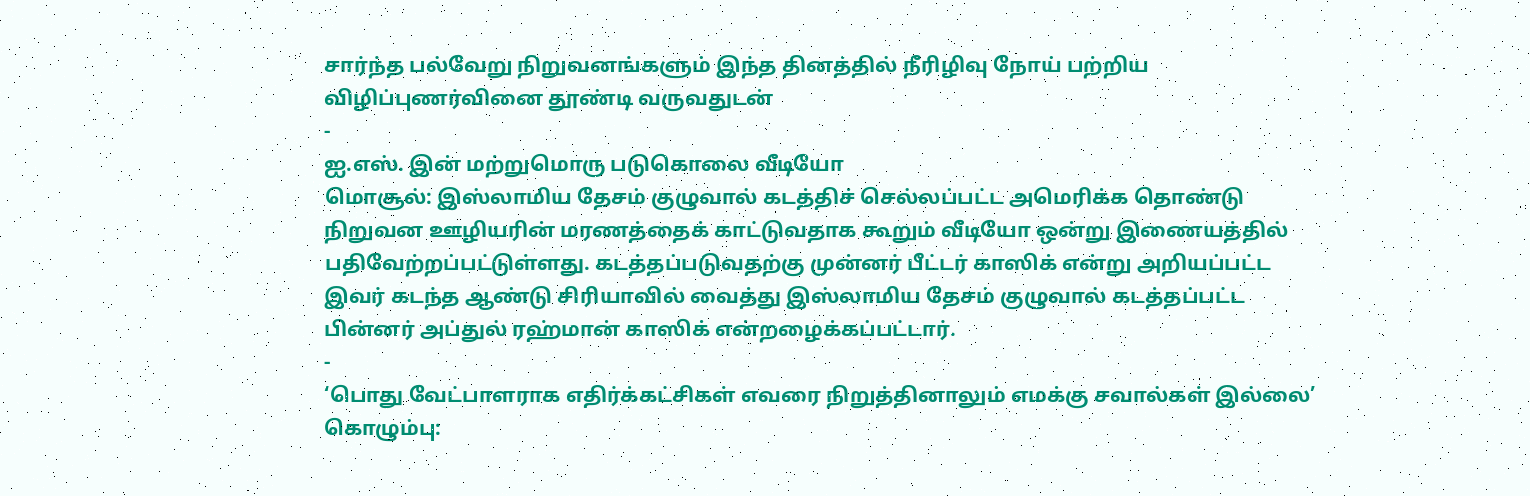சார்ந்த பல்வேறு நிறுவனங்களும் இந்த தினத்தில் நீரிழிவு நோய் பற்றிய விழிப்புணர்வினை தூண்டி வருவதுடன்
-
ஐ.எஸ். இன் மற்றுமொரு படுகொலை வீடியோ
மொசூல்: இஸ்லாமிய தேசம் குழுவால் கடத்திச் செல்லப்பட்ட அமெரிக்க தொண்டு நிறுவன ஊழியரின் மரணத்தைக் காட்டுவதாக கூறும் வீடியோ ஒன்று இணையத்தில் பதிவேற்றப்பட்டுள்ளது. கடத்தப்படுவதற்கு முன்னர் பீட்டர் காஸிக் என்று அறியப்பட்ட இவர் கடந்த ஆண்டு சிரியாவில் வைத்து இஸ்லாமிய தேசம் குழுவால் கடத்தப்பட்ட பின்னர் அப்துல் ரஹ்மான் காஸிக் என்றழைக்கப்பட்டார்.
-
‘பொது வேட்பாளராக எதிர்க்கட்சிகள் எவரை நிறுத்தினாலும் எமக்கு சவால்கள் இல்லை’
கொழும்பு: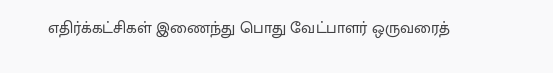எதிர்க்கட்சிகள் இணைந்து பொது வேட்பாளர் ஒருவரைத்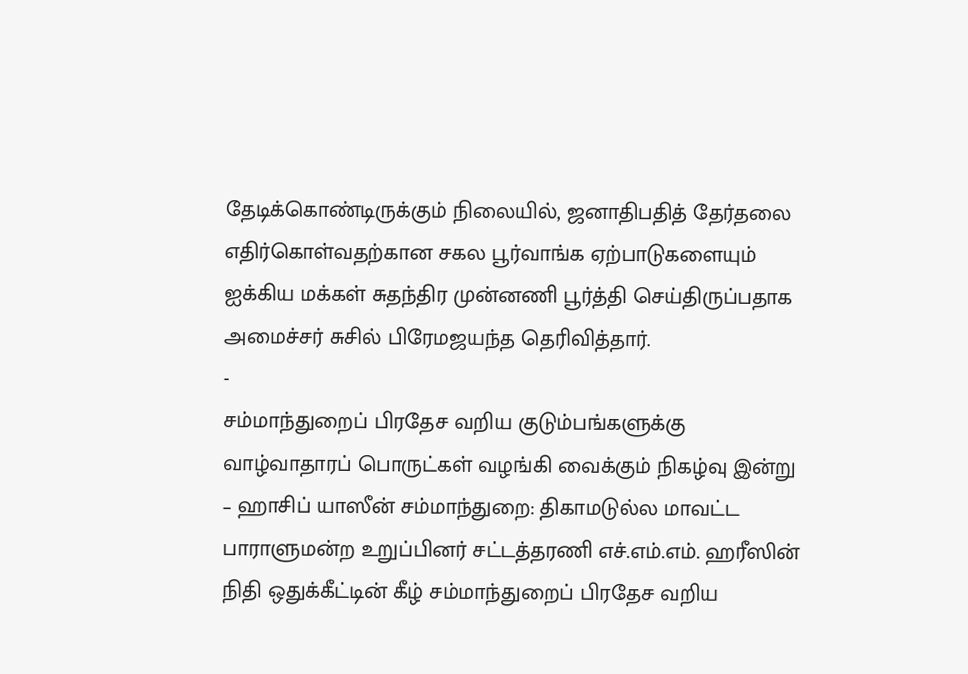தேடிக்கொண்டிருக்கும் நிலையில், ஜனாதிபதித் தேர்தலை எதிர்கொள்வதற்கான சகல பூர்வாங்க ஏற்பாடுகளையும் ஐக்கிய மக்கள் சுதந்திர முன்னணி பூர்த்தி செய்திருப்பதாக அமைச்சர் சுசில் பிரேமஜயந்த தெரிவித்தார்.
-
சம்மாந்துறைப் பிரதேச வறிய குடும்பங்களுக்கு வாழ்வாதாரப் பொருட்கள் வழங்கி வைக்கும் நிகழ்வு இன்று
– ஹாசிப் யாஸீன் சம்மாந்துறை: திகாமடுல்ல மாவட்ட பாராளுமன்ற உறுப்பினர் சட்டத்தரணி எச்.எம்.எம். ஹரீஸின் நிதி ஒதுக்கீட்டின் கீழ் சம்மாந்துறைப் பிரதேச வறிய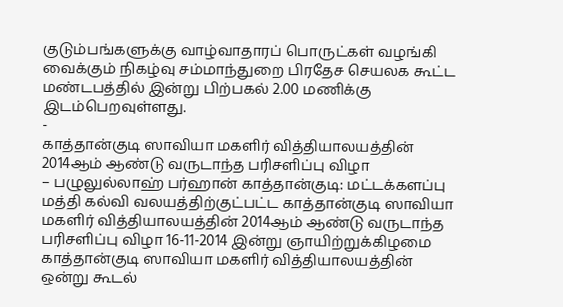குடும்பங்களுக்கு வாழ்வாதாரப் பொருட்கள் வழங்கி வைக்கும் நிகழ்வு சம்மாந்துறை பிரதேச செயலக கூட்ட மண்டபத்தில் இன்று பிற்பகல் 2.00 மணிக்கு இடம்பெறவுள்ளது.
-
காத்தான்குடி ஸாவியா மகளிர் வித்தியாலயத்தின் 2014ஆம் ஆண்டு வருடாந்த பரிசளிப்பு விழா
– பழுலுல்லாஹ் பர்ஹான் காத்தான்குடி: மட்டக்களப்பு மத்தி கல்வி வலயத்திற்குட்பட்ட காத்தான்குடி ஸாவியா மகளிர் வித்தியாலயத்தின் 2014ஆம் ஆண்டு வருடாந்த பரிசளிப்பு விழா 16-11-2014 இன்று ஞாயிற்றுக்கிழமை காத்தான்குடி ஸாவியா மகளிர் வித்தியாலயத்தின் ஒன்று கூடல்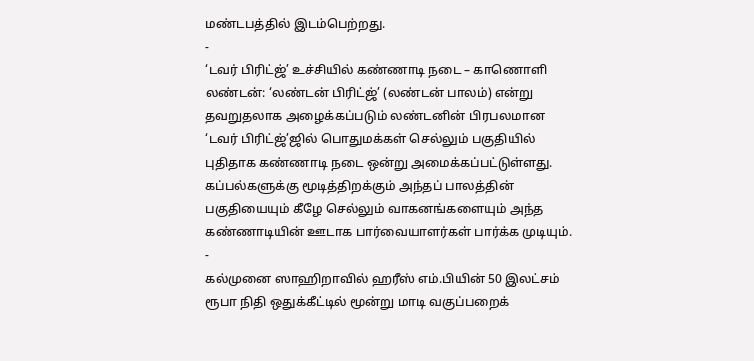மண்டபத்தில் இடம்பெற்றது.
-
‘டவர் பிரிட்ஜ்’ உச்சியில் கண்ணாடி நடை – காணொளி
லண்டன்: ‘லண்டன் பிரிட்ஜ்’ (லண்டன் பாலம்) என்று தவறுதலாக அழைக்கப்படும் லண்டனின் பிரபலமான ‘டவர் பிரிட்ஜ்’ஜில் பொதுமக்கள் செல்லும் பகுதியில் புதிதாக கண்ணாடி நடை ஒன்று அமைக்கப்பட்டுள்ளது. கப்பல்களுக்கு மூடித்திறக்கும் அந்தப் பாலத்தின் பகுதியையும் கீழே செல்லும் வாகனங்களையும் அந்த கண்ணாடியின் ஊடாக பார்வையாளர்கள் பார்க்க முடியும்.
-
கல்முனை ஸாஹிறாவில் ஹரீஸ் எம்.பியின் 50 இலட்சம் ரூபா நிதி ஒதுக்கீட்டில் மூன்று மாடி வகுப்பறைக்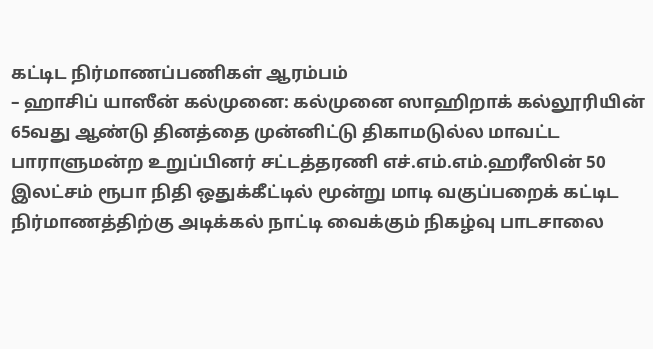கட்டிட நிர்மாணப்பணிகள் ஆரம்பம்
– ஹாசிப் யாஸீன் கல்முனை: கல்முனை ஸாஹிறாக் கல்லூரியின் 65வது ஆண்டு தினத்தை முன்னிட்டு திகாமடுல்ல மாவட்ட பாராளுமன்ற உறுப்பினர் சட்டத்தரணி எச்.எம்.எம்.ஹரீஸின் 50 இலட்சம் ரூபா நிதி ஒதுக்கீட்டில் மூன்று மாடி வகுப்பறைக் கட்டிட நிர்மாணத்திற்கு அடிக்கல் நாட்டி வைக்கும் நிகழ்வு பாடசாலை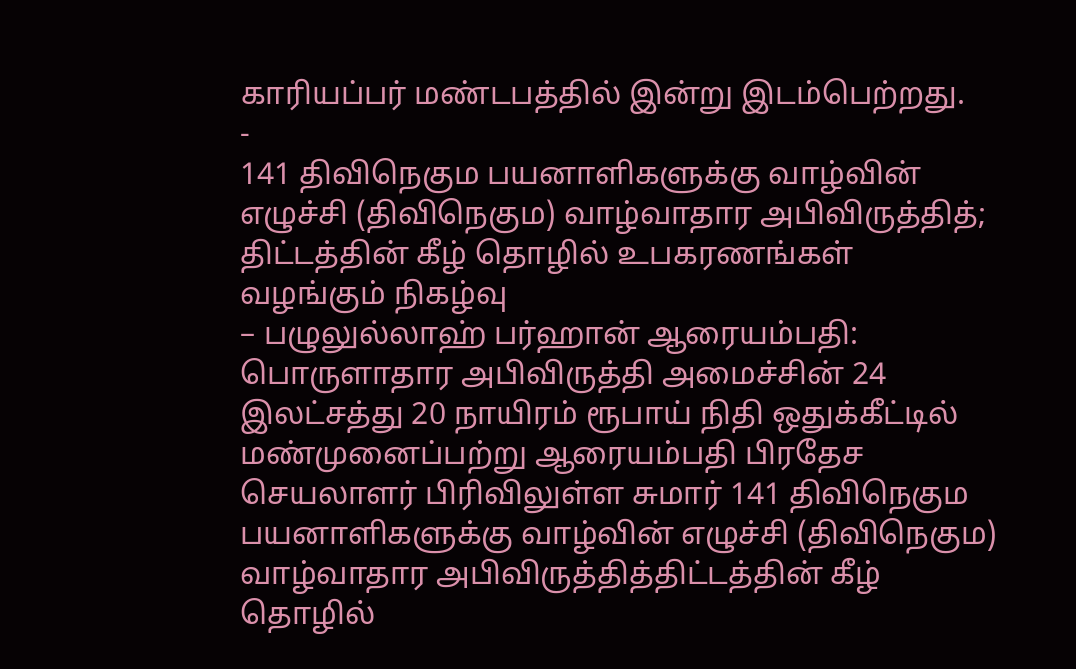காரியப்பர் மண்டபத்தில் இன்று இடம்பெற்றது.
-
141 திவிநெகும பயனாளிகளுக்கு வாழ்வின் எழுச்சி (திவிநெகும) வாழ்வாதார அபிவிருத்தித்; திட்டத்தின் கீழ் தொழில் உபகரணங்கள் வழங்கும் நிகழ்வு
– பழுலுல்லாஹ் பர்ஹான் ஆரையம்பதி: பொருளாதார அபிவிருத்தி அமைச்சின் 24 இலட்சத்து 20 நாயிரம் ரூபாய் நிதி ஒதுக்கீட்டில் மண்முனைப்பற்று ஆரையம்பதி பிரதேச செயலாளர் பிரிவிலுள்ள சுமார் 141 திவிநெகும பயனாளிகளுக்கு வாழ்வின் எழுச்சி (திவிநெகும) வாழ்வாதார அபிவிருத்தித்திட்டத்தின் கீழ் தொழில்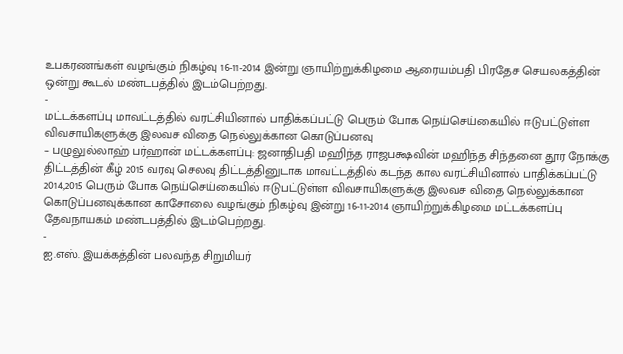உபகரணங்கள் வழங்கும் நிகழ்வு 16-11-2014 இன்று ஞாயிற்றுக்கிழமை ஆரையம்பதி பிரதேச செயலகத்தின் ஒன்று கூடல் மண்டபத்தில் இடம்பெற்றது.
-
மட்டக்களப்பு மாவட்டத்தில் வரட்சியினால் பாதிக்கப்பட்டு பெரும் போக நெய்செய்கையில் ஈடுபட்டுள்ள விவசாயிகளுக்கு இலவச விதை நெல்லுக்கான கொடுப்பனவு
– பழுலுல்லாஹ் பர்ஹான் மட்டக்களப்பு: ஜனாதிபதி மஹிந்த ராஜபக்ஷவின் மஹிந்த சிந்தனை தூர நோக்கு திட்டத்தின் கீழ் 2015 வரவு செலவு திட்டத்தினுடாக மாவட்டத்தில் கடந்த கால வரட்சியினால் பாதிக்கப்பட்டு 2014,2015 பெரும் போக நெய்செய்கையில் ஈடுபட்டுள்ள விவசாயிகளுக்கு இலவச விதை நெல்லுக்கான கொடுப்பனவுக்கான காசோலை வழங்கும் நிகழ்வு இன்று 16-11-2014 ஞாயிற்றுக்கிழமை மட்டக்களப்பு தேவநாயகம் மண்டபத்தில் இடம்பெற்றது.
-
ஐ.எஸ். இயக்கத்தின் பலவந்த சிறுமியர்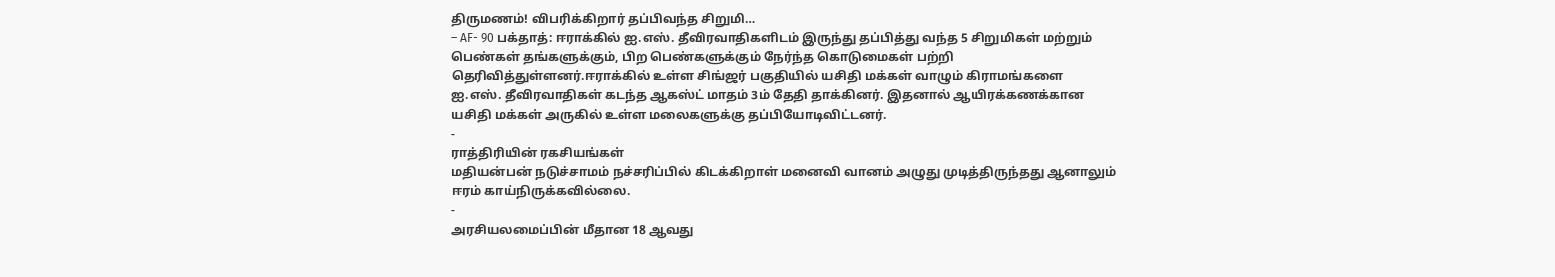திருமணம்! விபரிக்கிறார் தப்பிவந்த சிறுமி…
– AF- 90 பக்தாத்: ஈராக்கில் ஐ.எஸ். தீவிரவாதிகளிடம் இருந்து தப்பித்து வந்த 5 சிறுமிகள் மற்றும் பெண்கள் தங்களுக்கும், பிற பெண்களுக்கும் நேர்ந்த கொடுமைகள் பற்றி தெரிவித்துள்ளனர்.ஈராக்கில் உள்ள சிங்ஜர் பகுதியில் யசிதி மக்கள் வாழும் கிராமங்களை ஐ.எஸ். தீவிரவாதிகள் கடந்த ஆகஸ்ட் மாதம் 3ம் தேதி தாக்கினர். இதனால் ஆயிரக்கணக்கான யசிதி மக்கள் அருகில் உள்ள மலைகளுக்கு தப்பியோடிவிட்டனர்.
-
ராத்திரியின் ரகசியங்கள்
மதியன்பன் நடுச்சாமம் நச்சரிப்பில் கிடக்கிறாள் மனைவி வானம் அழுது முடித்திருந்தது ஆனாலும் ஈரம் காய்நிருக்கவில்லை.
-
அரசியலமைப்பின் மீதான 18 ஆவது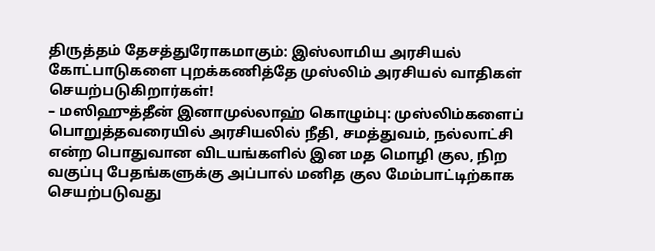திருத்தம் தேசத்துரோகமாகும்: இஸ்லாமிய அரசியல் கோட்பாடுகளை புறக்கணித்தே முஸ்லிம் அரசியல் வாதிகள் செயற்படுகிறார்கள்!
– மஸிஹுத்தீன் இனாமுல்லாஹ் கொழும்பு: முஸ்லிம்களைப் பொறுத்தவரையில் அரசியலில் நீதி, சமத்துவம், நல்லாட்சி என்ற பொதுவான விடயங்களில் இன மத மொழி குல, நிற வகுப்பு பேதங்களுக்கு அப்பால் மனித குல மேம்பாட்டிற்காக செயற்படுவது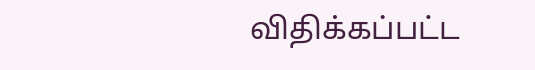விதிக்கப்பட்ட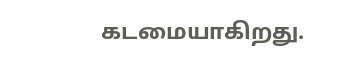கடமையாகிறது.